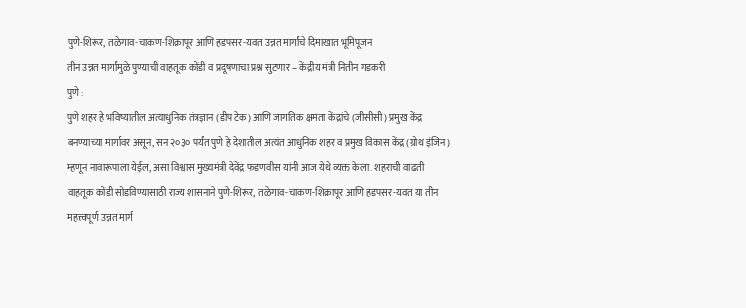पुणे-शिरूर, तळेगाव-चाकण-शिक्रापूर आणि हडपसर-यवत उन्नत मार्गांचे दिमाखात भूमिपूजन
तीन उन्नत मार्गांमुळे पुण्याची वाहतूक कोंडी व प्रदूषणाचा प्रश्न सुटणार – केंद्रीय मंत्री नितीन गडकरी
पुणे :
पुणे शहर हे भविष्यातील अत्याधुनिक तंत्रज्ञान (डीप टेक) आणि जागतिक क्षमता केंद्रांचे (जीसीसी) प्रमुख केंद्र बनण्याच्या मार्गावर असून, सन २०३० पर्यंत पुणे हे देशातील अत्यंत आधुनिक शहर व प्रमुख विकास केंद्र (ग्रोथ इंजिन) म्हणून नावारूपाला येईल, असा विश्वास मुख्यमंत्री देवेंद्र फडणवीस यांनी आज येथे व्यक्त केला. शहराची वाढती वाहतूक कोंडी सोडविण्यासाठी राज्य शासनाने पुणे-शिरूर, तळेगाव-चाकण-शिक्रापूर आणि हडपसर-यवत या तीन महत्त्वपूर्ण उन्नत मार्ग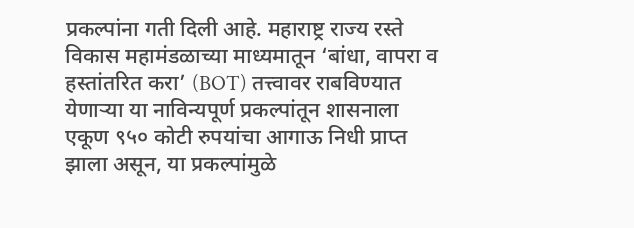प्रकल्पांना गती दिली आहे. महाराष्ट्र राज्य रस्ते विकास महामंडळाच्या माध्यमातून ‘बांधा, वापरा व हस्तांतरित करा’ (BOT) तत्त्वावर राबविण्यात येणाऱ्या या नाविन्यपूर्ण प्रकल्पांतून शासनाला एकूण ९५० कोटी रुपयांचा आगाऊ निधी प्राप्त झाला असून, या प्रकल्पांमुळे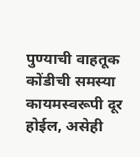पुण्याची वाहतूक कोंडीची समस्या कायमस्वरूपी दूर होईल, असेही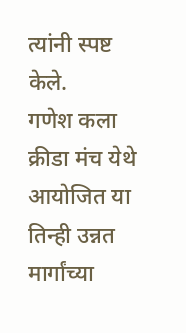त्यांनी स्पष्ट केले.
गणेश कला क्रीडा मंच येथे आयोजित या तिन्ही उन्नत मार्गांच्या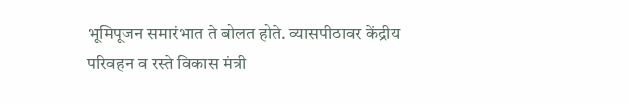भूमिपूजन समारंभात ते बोलत होते. व्यासपीठावर केंद्रीय परिवहन व रस्ते विकास मंत्री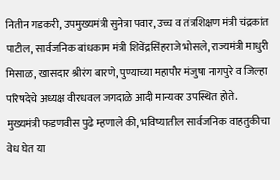नितीन गडकरी, उपमुख्यमंत्री सुनेत्रा पवार, उच्च व तंत्रशिक्षण मंत्री चंद्रकांत पाटील, सार्वजनिक बांधकाम मंत्री शिवेंद्रसिंहराजे भोसले, राज्यमंत्री माधुरी मिसाळ, खासदार श्रीरंग बारणे, पुण्याच्या महापौर मंजुषा नागपुरे व जिल्हा परिषदेचे अध्यक्ष वीरधवल जगदाळे आदी मान्यवर उपस्थित होते.
मुख्यमंत्री फडणवीस पुढे म्हणाले की, भविष्यातील सार्वजनिक वाहतुकीचा वेध घेत या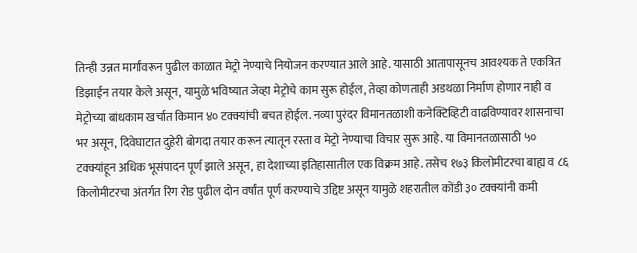तिन्ही उन्नत मार्गांवरून पुढील काळात मेट्रो नेण्याचे नियोजन करण्यात आले आहे. यासाठी आतापासूनच आवश्यक ते एकत्रित डिझाईन तयार केले असून, यामुळे भविष्यात जेव्हा मेट्रोचे काम सुरू होईल, तेव्हा कोणताही अडथळा निर्माण होणार नाही व मेट्रोच्या बांधकाम खर्चात किमान ४० टक्क्यांची बचत होईल. नव्या पुरंदर विमानतळाशी कनेक्टिव्हिटी वाढविण्यावर शासनाचा भर असून, दिवेघाटात दुहेरी बोगदा तयार करून त्यातून रस्ता व मेट्रो नेण्याचा विचार सुरू आहे. या विमानतळासाठी ५० टक्क्यांहून अधिक भूसंपादन पूर्ण झाले असून, हा देशाच्या इतिहासातील एक विक्रम आहे. तसेच १७३ किलोमीटरचा बाह्य व ८६ किलोमीटरचा अंतर्गत रिंग रोड पुढील दोन वर्षांत पूर्ण करण्याचे उद्दिष्ट असून यामुळे शहरातील कोंडी ३० टक्क्यांनी कमी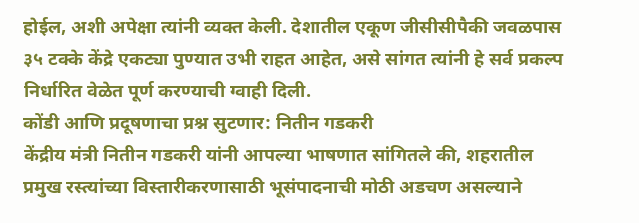होईल, अशी अपेक्षा त्यांनी व्यक्त केली. देशातील एकूण जीसीसीपैकी जवळपास ३५ टक्के केंद्रे एकट्या पुण्यात उभी राहत आहेत, असे सांगत त्यांनी हे सर्व प्रकल्प निर्धारित वेळेत पूर्ण करण्याची ग्वाही दिली.
कोंडी आणि प्रदूषणाचा प्रश्न सुटणार: नितीन गडकरी
केंद्रीय मंत्री नितीन गडकरी यांनी आपल्या भाषणात सांगितले की, शहरातील प्रमुख रस्त्यांच्या विस्तारीकरणासाठी भूसंपादनाची मोठी अडचण असल्याने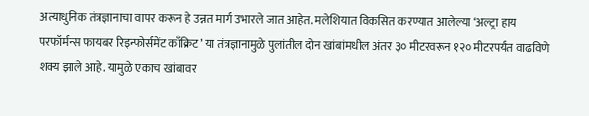अत्याधुनिक तंत्रज्ञानाचा वापर करून हे उन्नत मार्ग उभारले जात आहेत. मलेशियात विकसित करण्यात आलेल्या ‘अल्ट्रा हाय परफॉर्मन्स फायबर रिइन्फोर्समेंट काँक्रिट’ या तंत्रज्ञानामुळे पुलांतील दोन खांबांमधील अंतर ३० मीटरवरून १२० मीटरपर्यंत वाढविणे शक्य झाले आहे. यामुळे एकाच खांबावर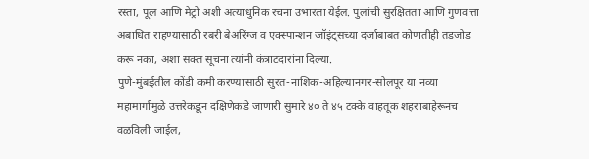रस्ता, पूल आणि मेट्रो अशी अत्याधुनिक रचना उभारता येईल. पुलांची सुरक्षितता आणि गुणवत्ता अबाधित राहण्यासाठी रबरी बेअरिंग्ज व एक्स्पान्शन जॉइंट्सच्या दर्जाबाबत कोणतीही तडजोड करू नका, अशा सक्त सूचना त्यांनी कंत्राटदारांना दिल्या.
पुणे-मुंबईतील कोंडी कमी करण्यासाठी सुरत-नाशिक-अहिल्यानगर-सोलपूर या नव्या महामार्गामुळे उत्तरेकडून दक्षिणेकडे जाणारी सुमारे ४० ते ४५ टक्के वाहतूक शहराबाहेरूनच वळविली जाईल,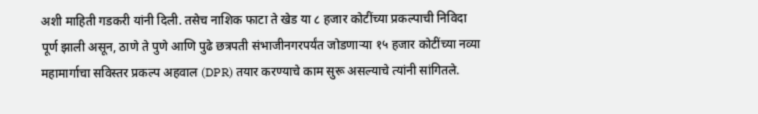अशी माहिती गडकरी यांनी दिली. तसेच नाशिक फाटा ते खेड या ८ हजार कोटींच्या प्रकल्पाची निविदा पूर्ण झाली असून, ठाणे ते पुणे आणि पुढे छत्रपती संभाजीनगरपर्यंत जोडणाऱ्या १५ हजार कोटींच्या नव्या महामार्गाचा सविस्तर प्रकल्प अहवाल (DPR) तयार करण्याचे काम सुरू असल्याचे त्यांनी सांगितले.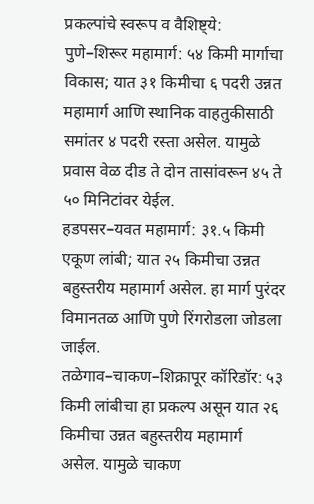प्रकल्पांचे स्वरूप व वैशिष्ट्ये:
पुणे–शिरूर महामार्ग: ५४ किमी मार्गाचा विकास; यात ३१ किमीचा ६ पदरी उन्नत महामार्ग आणि स्थानिक वाहतुकीसाठी समांतर ४ पदरी रस्ता असेल. यामुळे प्रवास वेळ दीड ते दोन तासांवरून ४५ ते ५० मिनिटांवर येईल.
हडपसर–यवत महामार्ग: ३१.५ किमी एकूण लांबी; यात २५ किमीचा उन्नत बहुस्तरीय महामार्ग असेल. हा मार्ग पुरंदर विमानतळ आणि पुणे रिंगरोडला जोडला जाईल.
तळेगाव–चाकण–शिक्रापूर कॉरिडॉर: ५३ किमी लांबीचा हा प्रकल्प असून यात २६ किमीचा उन्नत बहुस्तरीय महामार्ग असेल. यामुळे चाकण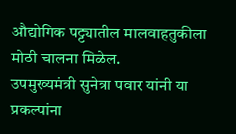औद्योगिक पट्ट्यातील मालवाहतुकीला मोठी चालना मिळेल.
उपमुख्यमंत्री सुनेत्रा पवार यांनी या प्रकल्पांना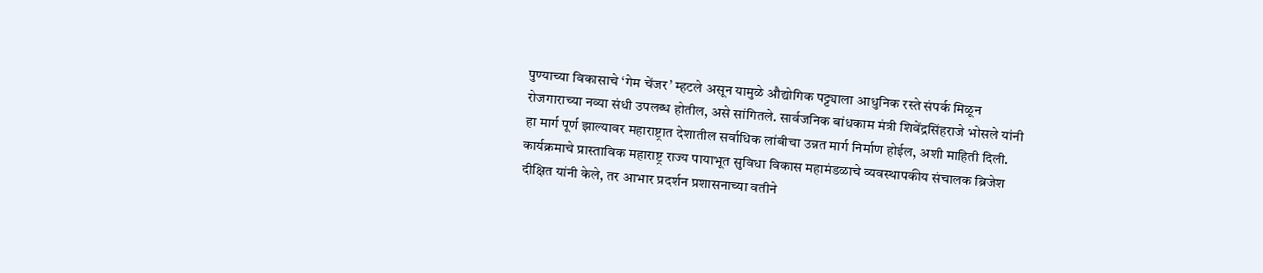पुण्याच्या विकासाचे ‘गेम चेंजर’ म्हटले असून यामुळे औद्योगिक पट्ट्याला आधुनिक रस्ते संपर्क मिळून रोजगाराच्या नव्या संधी उपलब्ध होतील, असे सांगितले. सार्वजनिक बांधकाम मंत्री शिवेंद्रसिंहराजे भोसले यांनी हा मार्ग पूर्ण झाल्यावर महाराष्ट्रात देशातील सर्वाधिक लांबीचा उन्नत मार्ग निर्माण होईल, अशी माहिती दिली. कार्यक्रमाचे प्रास्ताविक महाराष्ट्र राज्य पायाभूत सुविधा विकास महामंडळाचे व्यवस्थापकीय संचालक ब्रिजेश दीक्षित यांनी केले, तर आभार प्रदर्शन प्रशासनाच्या वतीने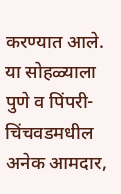करण्यात आले. या सोहळ्याला पुणे व पिंपरी-चिंचवडमधील अनेक आमदार,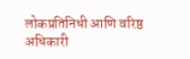लोकप्रतिनिधी आणि वरिष्ठ अधिकारी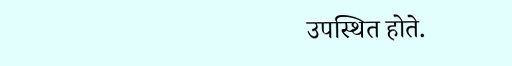उपस्थित होते.